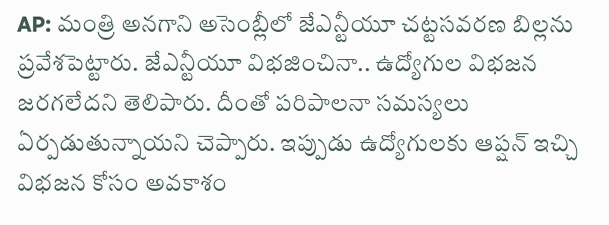AP: మంత్రి అనగాని అసెంబ్లీలో జేఎన్టీయూ చట్టసవరణ బిల్లను ప్రవేశపెట్టారు. జేఎన్టీయూ విభజించినా.. ఉద్యోగుల విభజన జరగలేదని తెలిపారు. దీంతో పరిపాలనా సమస్యలు ఏర్పడుతున్నాయని చెప్పారు. ఇప్పుడు ఉద్యోగులకు ఆప్షన్ ఇచ్చి విభజన కోసం అవకాశం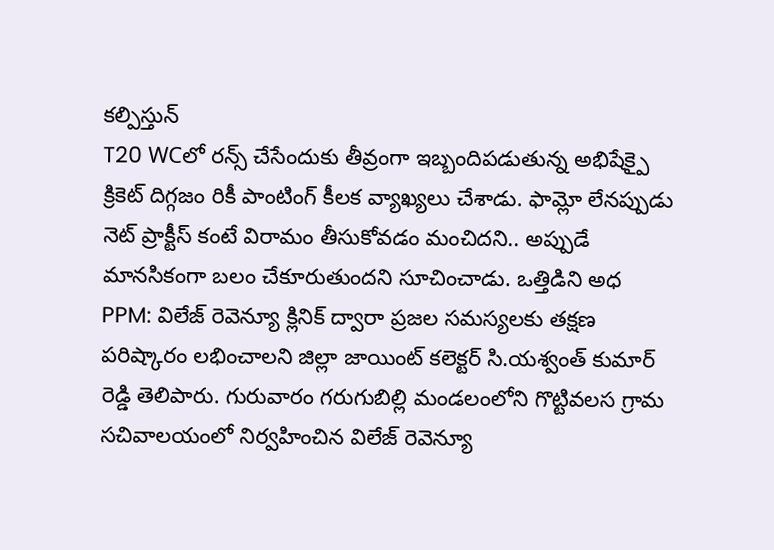కల్పిస్తున్
T20 WCలో రన్స్ చేసేందుకు తీవ్రంగా ఇబ్బందిపడుతున్న అభిషేక్పై క్రికెట్ దిగ్గజం రికీ పాంటింగ్ కీలక వ్యాఖ్యలు చేశాడు. ఫామ్లో లేనప్పుడు నెట్ ప్రాక్టీస్ కంటే విరామం తీసుకోవడం మంచిదని.. అప్పుడే మానసికంగా బలం చేకూరుతుందని సూచించాడు. ఒత్తిడిని అధ
PPM: విలేజ్ రెవెన్యూ క్లినిక్ ద్వారా ప్రజల సమస్యలకు తక్షణ పరిష్కారం లభించాలని జిల్లా జాయింట్ కలెక్టర్ సి.యశ్వంత్ కుమార్ రెడ్డి తెలిపారు. గురువారం గరుగుబిల్లి మండలంలోని గొట్టివలస గ్రామ సచివాలయంలో నిర్వహించిన విలేజ్ రెవెన్యూ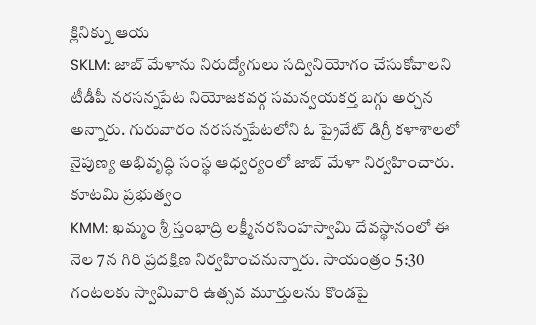క్లినిక్ను ఆయ
SKLM: జాబ్ మేళాను నిరుద్యోగులు సద్వినియోగం చేసుకోవాలని టీడీపీ నరసన్నపేట నియోజకవర్గ సమన్వయకర్త బగ్గు అర్చన అన్నారు. గురువారం నరసన్నపేటలోని ఓ ప్రైవేట్ డిగ్రీ కళాశాలలో నైపుణ్య అభివృద్ధి సంస్థ ఆధ్వర్యంలో జాబ్ మేళా నిర్వహించారు. కూటమి ప్రభుత్వం
KMM: ఖమ్మం శ్రీ స్తంభాద్రి లక్ష్మీనరసింహస్వామి దేవస్థానంలో ఈ నెల 7న గిరి ప్రదక్షిణ నిర్వహించనున్నారు. సాయంత్రం 5:30 గంటలకు స్వామివారి ఉత్సవ మూర్తులను కొండపై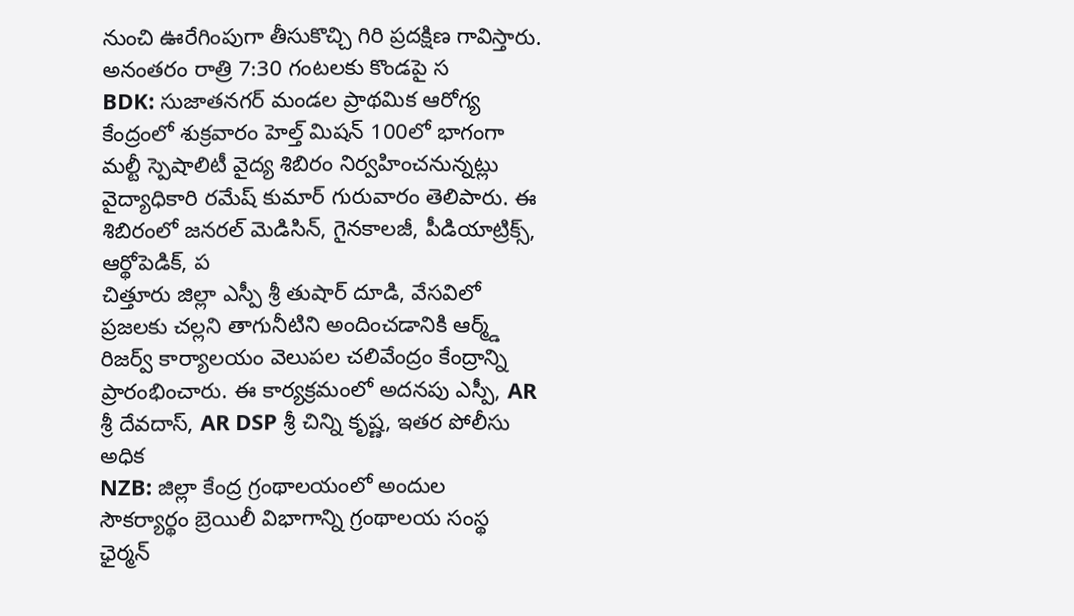నుంచి ఊరేగింపుగా తీసుకొచ్చి గిరి ప్రదక్షిణ గావిస్తారు. అనంతరం రాత్రి 7:30 గంటలకు కొండపై స
BDK: సుజాతనగర్ మండల ప్రాథమిక ఆరోగ్య కేంద్రంలో శుక్రవారం హెల్త్ మిషన్ 100లో భాగంగా మల్టీ స్పెషాలిటీ వైద్య శిబిరం నిర్వహించనున్నట్లు వైద్యాధికారి రమేష్ కుమార్ గురువారం తెలిపారు. ఈ శిబిరంలో జనరల్ మెడిసిన్, గైనకాలజీ, పీడియాట్రిక్స్, ఆర్థోపెడిక్, ప
చిత్తూరు జిల్లా ఎస్పీ శ్రీ తుషార్ దూడి, వేసవిలో ప్రజలకు చల్లని తాగునీటిని అందించడానికి ఆర్మ్డ్ రిజర్వ్ కార్యాలయం వెలుపల చలివేంద్రం కేంద్రాన్ని ప్రారంభించారు. ఈ కార్యక్రమంలో అదనపు ఎస్పీ, AR శ్రీ దేవదాస్, AR DSP శ్రీ చిన్ని కృష్ణ, ఇతర పోలీసు అధిక
NZB: జిల్లా కేంద్ర గ్రంథాలయంలో అందుల సౌకర్యార్థం బ్రెయిలీ విభాగాన్ని గ్రంథాలయ సంస్థ ఛైర్మన్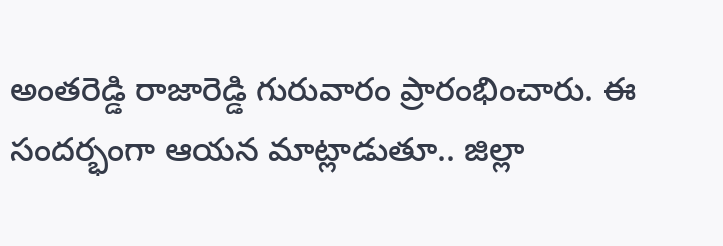అంతరెడ్డి రాజారెడ్డి గురువారం ప్రారంభించారు. ఈ సందర్భంగా ఆయన మాట్లాడుతూ.. జిల్లా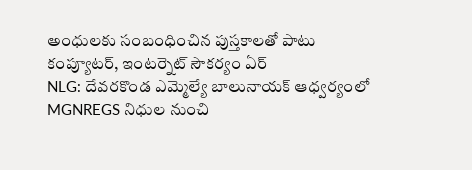అంధులకు సంబంధించిన పుస్తకాలతో పాటు కంప్యూటర్, ఇంటర్నెట్ సౌకర్యం ఏర్
NLG: దేవరకొండ ఎమ్మెల్యే బాలునాయక్ ఆధ్వర్యంలో MGNREGS నిధుల నుంచి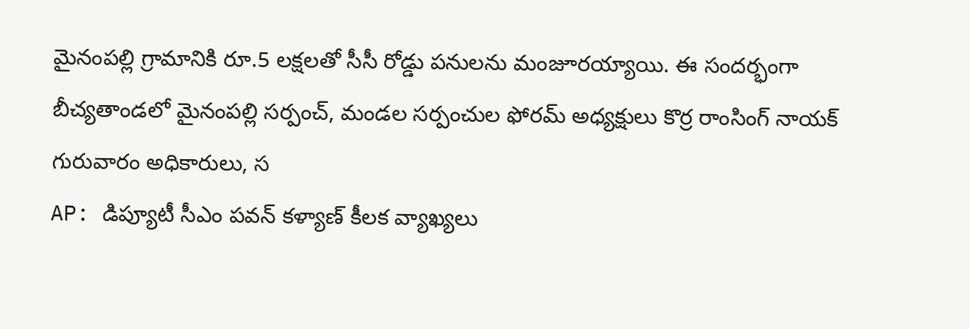మైనంపల్లి గ్రామానికి రూ.5 లక్షలతో సీసీ రోడ్డు పనులను మంజూరయ్యాయి. ఈ సందర్భంగా బీచ్యతాండలో మైనంపల్లి సర్పంచ్, మండల సర్పంచుల ఫోరమ్ అధ్యక్షులు కొర్ర రాంసింగ్ నాయక్ గురువారం అధికారులు, స
AP: డిప్యూటీ సీఎం పవన్ కళ్యాణ్ కీలక వ్యాఖ్యలు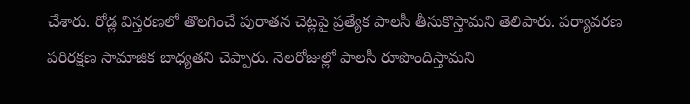చేశారు. రోడ్ల విస్తరణలో తొలగించే పురాతన చెట్లపై ప్రత్యేక పాలసీ తీసుకొస్తామని తెలిపారు. పర్యావరణ పరిరక్షణ సామాజిక బాధ్యతని చెప్పారు. నెలరోజుల్లో పాలసీ రూపొందిస్తామని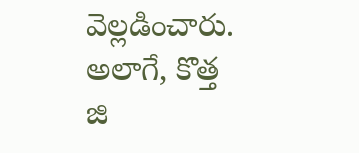వెల్లడించారు. అలాగే, కొత్త జి